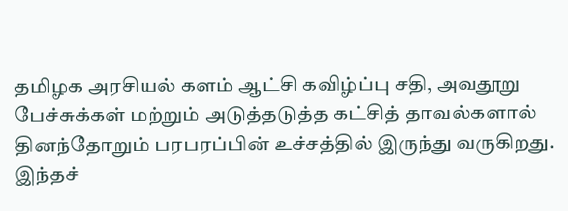தமிழக அரசியல் களம் ஆட்சி கவிழ்ப்பு சதி, அவதூறு பேச்சுக்கள் மற்றும் அடுத்தடுத்த கட்சித் தாவல்களால் தினந்தோறும் பரபரப்பின் உச்சத்தில் இருந்து வருகிறது. இந்தச்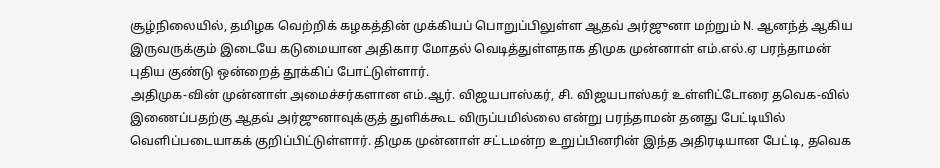சூழ்நிலையில், தமிழக வெற்றிக் கழகத்தின் முக்கியப் பொறுப்பிலுள்ள ஆதவ் அர்ஜுனா மற்றும் N. ஆனந்த் ஆகிய இருவருக்கும் இடையே கடுமையான அதிகார மோதல் வெடித்துள்ளதாக திமுக முன்னாள் எம்.எல்.ஏ பரந்தாமன் புதிய குண்டு ஒன்றைத் தூக்கிப் போட்டுள்ளார்.
அதிமுக-வின் முன்னாள் அமைச்சர்களான எம்.ஆர். விஜயபாஸ்கர், சி. விஜயபாஸ்கர் உள்ளிட்டோரை தவெக-வில் இணைப்பதற்கு ஆதவ் அர்ஜுனாவுக்குத் துளிக்கூட விருப்பமில்லை என்று பரந்தாமன் தனது பேட்டியில் வெளிப்படையாகக் குறிப்பிட்டுள்ளார். திமுக முன்னாள் சட்டமன்ற உறுப்பினரின் இந்த அதிரடியான பேட்டி, தவெக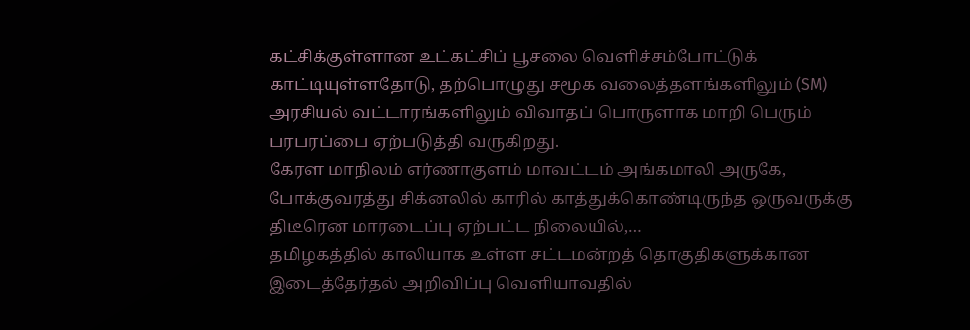கட்சிக்குள்ளான உட்கட்சிப் பூசலை வெளிச்சம்போட்டுக் காட்டியுள்ளதோடு, தற்பொழுது சமூக வலைத்தளங்களிலும் (SM) அரசியல் வட்டாரங்களிலும் விவாதப் பொருளாக மாறி பெரும் பரபரப்பை ஏற்படுத்தி வருகிறது.
கேரள மாநிலம் எர்ணாகுளம் மாவட்டம் அங்கமாலி அருகே, போக்குவரத்து சிக்னலில் காரில் காத்துக்கொண்டிருந்த ஒருவருக்கு திடீரென மாரடைப்பு ஏற்பட்ட நிலையில்,…
தமிழகத்தில் காலியாக உள்ள சட்டமன்றத் தொகுதிகளுக்கான இடைத்தேர்தல் அறிவிப்பு வெளியாவதில்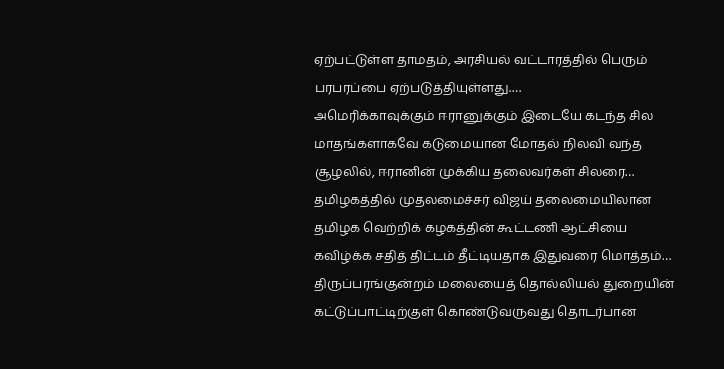ஏற்பட்டுள்ள தாமதம், அரசியல் வட்டாரத்தில் பெரும் பரபரப்பை ஏற்படுத்தியுள்ளது.…
அமெரிக்காவுக்கும் ஈரானுக்கும் இடையே கடந்த சில மாதங்களாகவே கடுமையான மோதல் நிலவி வந்த சூழலில், ஈரானின் முக்கிய தலைவர்கள் சிலரை…
தமிழகத்தில் முதலமைச்சர் விஜய் தலைமையிலான தமிழக வெற்றிக் கழகத்தின் கூட்டணி ஆட்சியை கவிழ்க்க சதித் திட்டம் தீட்டியதாக இதுவரை மொத்தம்…
திருப்பரங்குன்றம் மலையைத் தொல்லியல் துறையின் கட்டுப்பாட்டிற்குள் கொண்டுவருவது தொடர்பான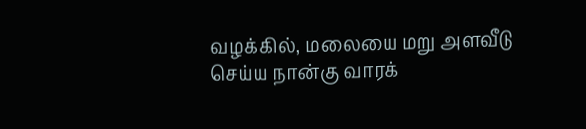வழக்கில், மலையை மறு அளவீடு செய்ய நான்கு வாரக்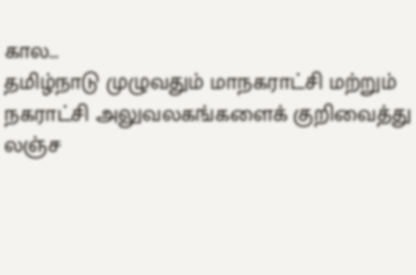கால…
தமிழ்நாடு முழுவதும் மாநகராட்சி மற்றும் நகராட்சி அலுவலகங்களைக் குறிவைத்து லஞ்ச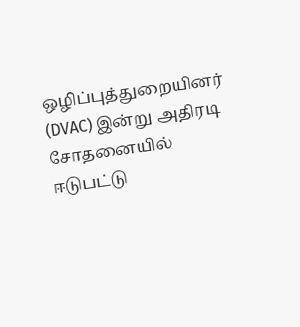ஒழிப்புத்துறையினர் (DVAC) இன்று அதிரடி சோதனையில் ஈடுபட்டு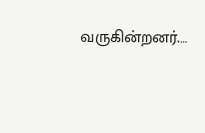வருகின்றனர்.…